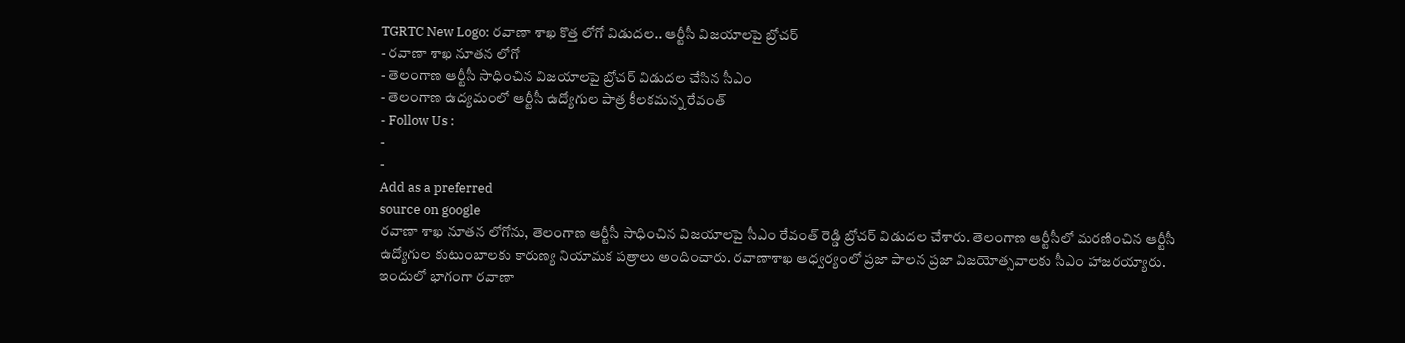TGRTC New Logo: రవాణా శాఖ కొత్త లోగో విడుదల.. ఆర్టీసీ విజయాలపై బ్రోచర్
- రవాణా శాఖ నూతన లోగో
- తెలంగాణ ఆర్టీసీ సాధించిన విజయాలపై బ్రోచర్ విడుదల చేసిన సీఎం
- తెలంగాణ ఉద్యమంలో ఆర్టీసీ ఉద్యోగుల పాత్ర కీలకమన్న రేవంత్
- Follow Us :
-
-
Add as a preferred
source on google
రవాణా శాఖ నూతన లోగోను, తెలంగాణ ఆర్టీసీ సాధించిన విజయాలపై సీఎం రేవంత్ రెడ్డి బ్రోచర్ విడుదల చేశారు. తెలంగాణ ఆర్టీసీలో మరణించిన ఆర్టీసీ ఉద్యోగుల కుటుంబాలకు కారుణ్య నియామక పత్రాలు అందించారు. రవాణాశాఖ ఆధ్వర్యంలో ప్రజా పాలన ప్రజా విజయోత్సవాలకు సీఎం హాజరయ్యారు. ఇందులో భాగంగా రవాణా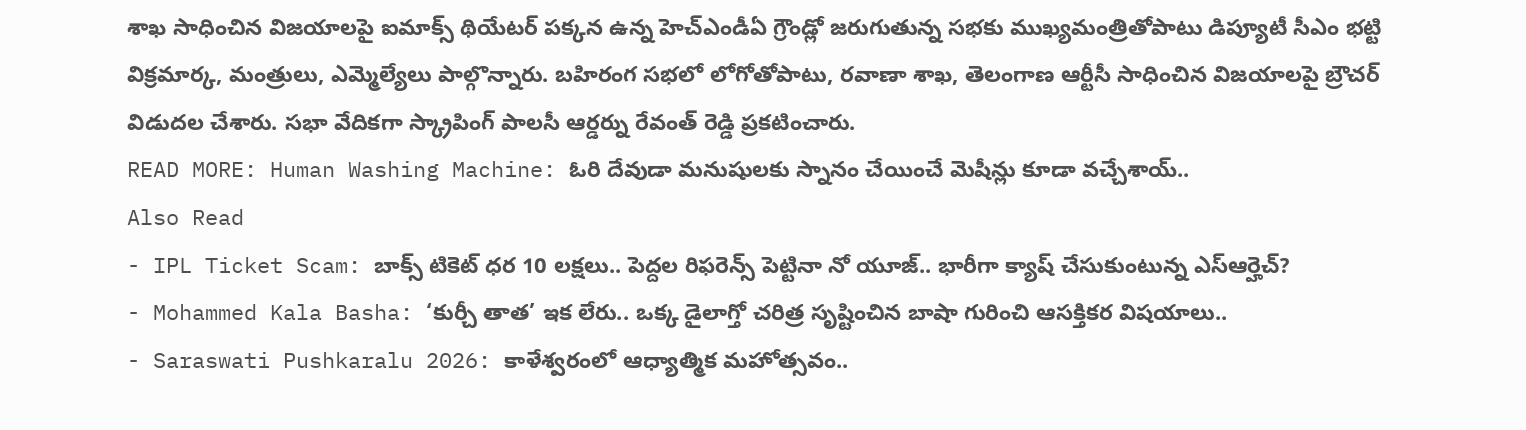శాఖ సాధించిన విజయాలపై ఐమాక్స్ థియేటర్ పక్కన ఉన్న హెచ్ఎండీఏ గ్రౌండ్లో జరుగుతున్న సభకు ముఖ్యమంత్రితోపాటు డిప్యూటీ సీఎం భట్టి విక్రమార్క, మంత్రులు, ఎమ్మెల్యేలు పాల్గొన్నారు. బహిరంగ సభలో లోగోతోపాటు, రవాణా శాఖ, తెలంగాణ ఆర్టీసీ సాధించిన విజయాలపై బ్రౌచర్ విడుదల చేశారు. సభా వేదికగా స్క్రాపింగ్ పాలసీ ఆర్డర్ను రేవంత్ రెడ్డి ప్రకటించారు.
READ MORE: Human Washing Machine: ఓరి దేవుడా మనుషులకు స్నానం చేయించే మెషీన్లు కూడా వచ్చేశాయ్..
Also Read
- IPL Ticket Scam: బాక్స్ టికెట్ ధర 10 లక్షలు.. పెద్దల రిఫరెన్స్ పెట్టినా నో యూజ్.. భారీగా క్యాష్ చేసుకుంటున్న ఎస్ఆర్హెచ్?
- Mohammed Kala Basha: ‘కుర్చీ తాత’ ఇక లేరు.. ఒక్క డైలాగ్తో చరిత్ర సృష్టించిన బాషా గురించి ఆసక్తికర విషయాలు..
- Saraswati Pushkaralu 2026: కాళేశ్వరంలో ఆధ్యాత్మిక మహోత్సవం..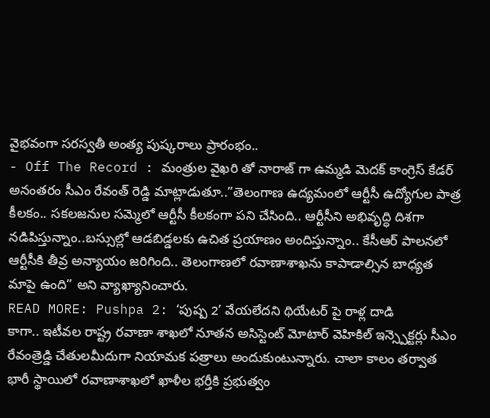వైభవంగా సరస్వతీ అంత్య పుష్కరాలు ప్రారంభం..
- Off The Record : మంత్రుల వైఖరి తో నారాజ్ గా ఉమ్మడి మెదక్ కాంగ్రెస్ కేడర్
అనంతరం సీఎం రేవంత్ రెడ్డి మాట్లాడుతూ..”తెలంగాణ ఉద్యమంలో ఆర్టీసీ ఉద్యోగుల పాత్ర కీలకం.. సకలజనుల సమ్మెలో ఆర్టీసీ కీలకంగా పని చేసింది.. ఆర్టీసీని అభివృద్ధి దిశగా నడిపిస్తున్నాం..బస్సుల్లో ఆడబిడ్డలకు ఉచిత ప్రయాణం అందిస్తున్నాం.. కేసీఆర్ పాలనలో ఆర్టీసీకి తీవ్ర అన్యాయం జరిగింది.. తెలంగాణలో రవాణాశాఖను కాపాడాల్సిన బాధ్యత మాపై ఉంది” అని వ్యాఖ్యానించారు.
READ MORE: Pushpa 2: ‘పుష్ప 2’ వేయలేదని థియేటర్ పై రాళ్ల దాడి
కాగా.. ఇటీవల రాష్ట్ర రవాణా శాఖలో నూతన అసిస్టెంట్ మోటార్ వెహికిల్ ఇన్స్పెక్టర్లు సీఎం రేవంత్రెడ్డి చేతులమీదుగా నియామక పత్రాలు అందుకుంటున్నారు. చాలా కాలం తర్వాత భారీ స్థాయిలో రవాణాశాఖలో ఖాళీల భర్తీకి ప్రభుత్వం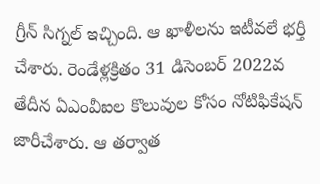గ్రీన్ సిగ్నల్ ఇచ్చింది. ఆ ఖాళీలను ఇటీవలే భర్తీ చేశారు. రెండేళ్లక్రితం 31 డిసెంబర్ 2022వ తేదీన ఏఎంవీఐల కొలువుల కోసం నోటిఫికేషన్ జారీచేశారు. ఆ తర్వాత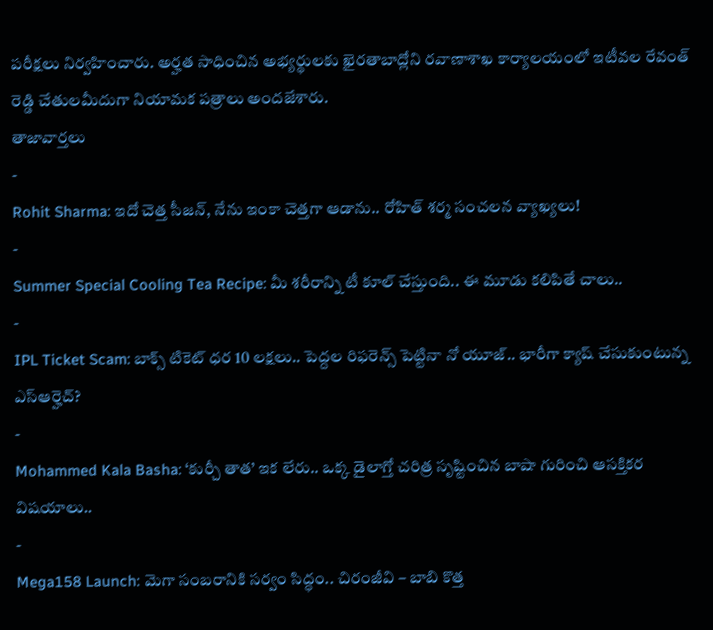పరీక్షలు నిర్వహించారు. అర్హత సాధించిన అభ్యర్థులకు ఖైరతాబాద్లోని రవాణాశాఖ కార్యాలయంలో ఇటీవల రేవంత్ రెడ్డి చేతులమీదుగా నియామక పత్రాలు అందజేశారు.
తాజావార్తలు
-
Rohit Sharma: ఇదో చెత్త సీజన్, నేను ఇంకా చెత్తగా ఆడాను.. రోహిత్ శర్మ సంచలన వ్యాఖ్యలు!
-
Summer Special Cooling Tea Recipe: మీ శరీరాన్ని టీ కూల్ చేస్తుంది.. ఈ మూడు కలిపితే చాలు..
-
IPL Ticket Scam: బాక్స్ టికెట్ ధర 10 లక్షలు.. పెద్దల రిఫరెన్స్ పెట్టినా నో యూజ్.. భారీగా క్యాష్ చేసుకుంటున్న ఎస్ఆర్హెచ్?
-
Mohammed Kala Basha: ‘కుర్చీ తాత’ ఇక లేరు.. ఒక్క డైలాగ్తో చరిత్ర సృష్టించిన బాషా గురించి ఆసక్తికర విషయాలు..
-
Mega158 Launch: మెగా సంబరానికి సర్వం సిద్ధం.. చిరంజీవి – బాబి కొత్త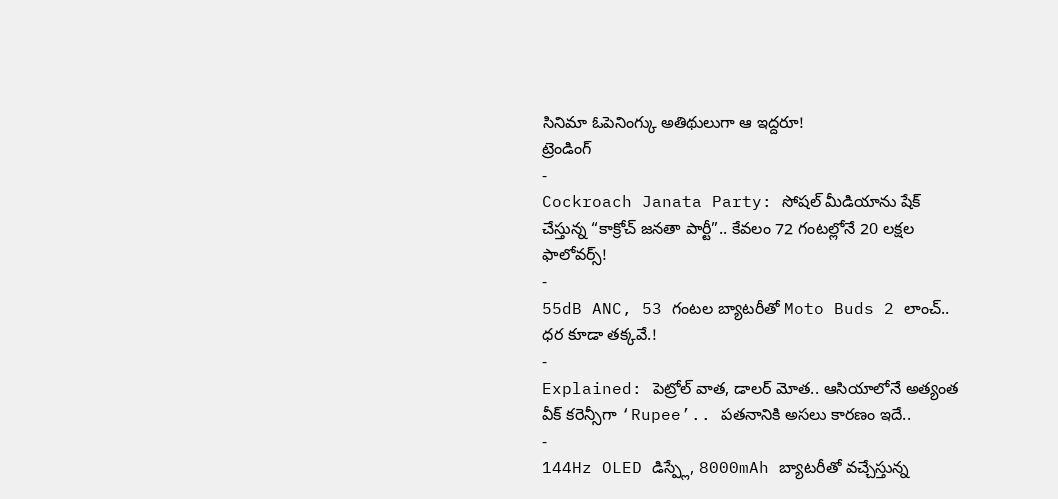సినిమా ఓపెనింగ్కు అతిథులుగా ఆ ఇద్దరూ!
ట్రెండింగ్
-
Cockroach Janata Party: సోషల్ మీడియాను షేక్ చేస్తున్న “కాక్రోచ్ జనతా పార్టీ”.. కేవలం 72 గంటల్లోనే 20 లక్షల ఫాలోవర్స్!
-
55dB ANC, 53 గంటల బ్యాటరీతో Moto Buds 2 లాంచ్.. ధర కూడా తక్కవే.!
-
Explained: పెట్రోల్ వాత, డాలర్ మోత.. ఆసియాలోనే అత్యంత వీక్ కరెన్సీగా ‘Rupee’.. పతనానికి అసలు కారణం ఇదే..
-
144Hz OLED డిస్ప్లే, 8000mAh బ్యాటరీతో వచ్చేస్తున్న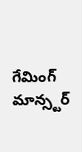గేమింగ్ మాన్స్టర్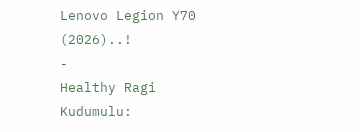Lenovo Legion Y70 (2026)..!
-
Healthy Ragi Kudumulu: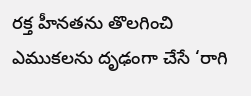రక్త హీనతను తొలగించి ఎముకలను దృఢంగా చేసే ‘రాగి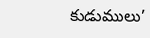కుడుములు’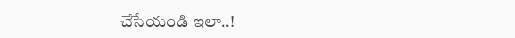చేసేయండి ఇలా..!